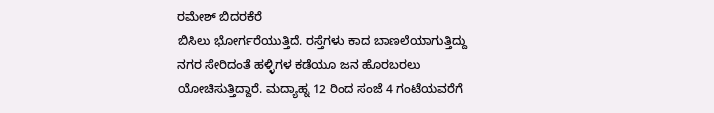ರಮೇಶ್ ಬಿದರಕೆರೆ
ಬಿಸಿಲು ಭೋರ್ಗರೆಯುತ್ತಿದೆ. ರಸ್ತೆಗಳು ಕಾದ ಬಾಣಲೆಯಾಗುತ್ತಿದ್ದು ನಗರ ಸೇರಿದಂತೆ ಹಳ್ಳಿಗಳ ಕಡೆಯೂ ಜನ ಹೊರಬರಲು ಯೋಚಿಸುತ್ತಿದ್ದಾರೆ. ಮದ್ಯಾಹ್ನ 12 ರಿಂದ ಸಂಜೆ 4 ಗಂಟೆಯವರೆಗೆ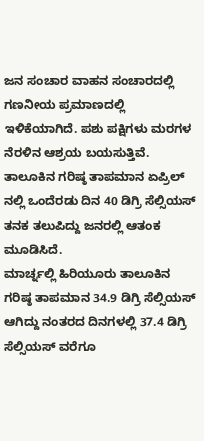ಜನ ಸಂಚಾರ ವಾಹನ ಸಂಚಾರದಲ್ಲಿ ಗಣನೀಯ ಪ್ರಮಾಣದಲ್ಲಿ ಇಳಿಕೆಯಾಗಿದೆ. ಪಶು ಪಕ್ಷಿಗಳು ಮರಗಳ ನೆರಳಿನ ಆಶ್ರಯ ಬಯಸುತ್ತಿವೆ. ತಾಲೂಕಿನ ಗರಿಷ್ಠ ತಾಪಮಾನ ಏಪ್ರಿಲ್ ನಲ್ಲಿ ಒಂದೆರಡು ದಿನ 40 ಡಿಗ್ರಿ ಸೆಲ್ಸಿಯಸ್ ತನಕ ತಲುಪಿದ್ದು ಜನರಲ್ಲಿ ಆತಂಕ ಮೂಡಿಸಿದೆ.
ಮಾರ್ಚ್ನಲ್ಲಿ ಹಿರಿಯೂರು ತಾಲೂಕಿನ ಗರಿಷ್ಠ ತಾಪಮಾನ 34.9 ಡಿಗ್ರಿ ಸೆಲ್ಸಿಯಸ್ ಆಗಿದ್ದು ನಂತರದ ದಿನಗಳಲ್ಲಿ 37.4 ಡಿಗ್ರಿ ಸೆಲ್ಸಿಯಸ್ ವರೆಗೂ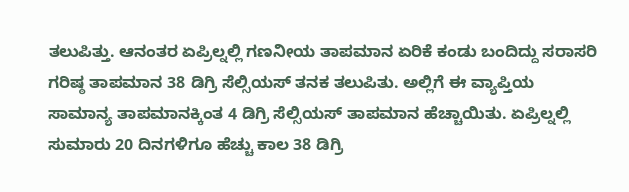ತಲುಪಿತ್ತು. ಆನಂತರ ಏಪ್ರಿಲ್ನಲ್ಲಿ ಗಣನೀಯ ತಾಪಮಾನ ಏರಿಕೆ ಕಂಡು ಬಂದಿದ್ದು ಸರಾಸರಿ ಗರಿಷ್ಠ ತಾಪಮಾನ 38 ಡಿಗ್ರಿ ಸೆಲ್ಸಿಯಸ್ ತನಕ ತಲುಪಿತು. ಅಲ್ಲಿಗೆ ಈ ವ್ಯಾಪ್ತಿಯ ಸಾಮಾನ್ಯ ತಾಪಮಾನಕ್ಕಿಂತ 4 ಡಿಗ್ರಿ ಸೆಲ್ಸಿಯಸ್ ತಾಪಮಾನ ಹೆಚ್ಚಾಯಿತು. ಏಪ್ರಿಲ್ನಲ್ಲಿ ಸುಮಾರು 20 ದಿನಗಳಿಗೂ ಹೆಚ್ಚು ಕಾಲ 38 ಡಿಗ್ರಿ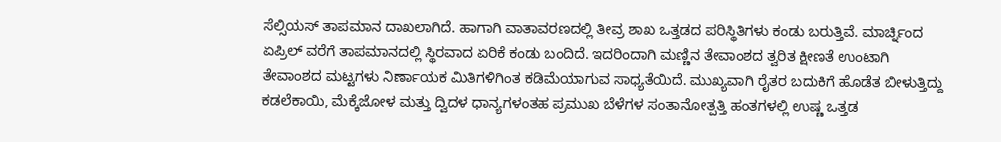ಸೆಲ್ಸಿಯಸ್ ತಾಪಮಾನ ದಾಖಲಾಗಿದೆ. ಹಾಗಾಗಿ ವಾತಾವರಣದಲ್ಲಿ ತೀವ್ರ ಶಾಖ ಒತ್ತಡದ ಪರಿಸ್ಥಿತಿಗಳು ಕಂಡು ಬರುತ್ತಿವೆ. ಮಾರ್ಚ್ನಿಂದ ಏಪ್ರಿಲ್ ವರೆಗೆ ತಾಪಮಾನದಲ್ಲಿ ಸ್ಥಿರವಾದ ಏರಿಕೆ ಕಂಡು ಬಂದಿದೆ. ಇದರಿಂದಾಗಿ ಮಣ್ಣಿನ ತೇವಾಂಶದ ತ್ವರಿತ ಕ್ಷೀಣತೆ ಉಂಟಾಗಿ ತೇವಾಂಶದ ಮಟ್ಟಗಳು ನಿರ್ಣಾಯಕ ಮಿತಿಗಳಿಗಿಂತ ಕಡಿಮೆಯಾಗುವ ಸಾಧ್ಯತೆಯಿದೆ. ಮುಖ್ಯವಾಗಿ ರೈತರ ಬದುಕಿಗೆ ಹೊಡೆತ ಬೀಳುತ್ತಿದ್ದು ಕಡಲೆಕಾಯಿ, ಮೆಕ್ಕೆಜೋಳ ಮತ್ತು ದ್ವಿದಳ ಧಾನ್ಯಗಳಂತಹ ಪ್ರಮುಖ ಬೆಳೆಗಳ ಸಂತಾನೋತ್ಪತ್ತಿ ಹಂತಗಳಲ್ಲಿ ಉಷ್ಣ ಒತ್ತಡ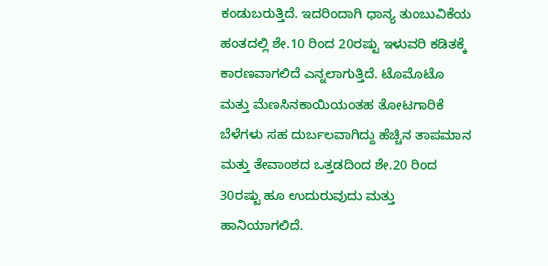ಕಂಡುಬರುತ್ತಿದೆ. ಇದರಿಂದಾಗಿ ಧಾನ್ಯ ತುಂಬುವಿಕೆಯ ಹಂತದಲ್ಲಿ ಶೇ.10 ರಿಂದ 20ರಷ್ಟು ಇಳುವರಿ ಕಡಿತಕ್ಕೆ ಕಾರಣವಾಗಲಿದೆ ಎನ್ನಲಾಗುತ್ತಿದೆ. ಟೊಮೊಟೊ ಮತ್ತು ಮೆಣಸಿನಕಾಯಿಯಂತಹ ತೋಟಗಾರಿಕೆ ಬೆಳೆಗಳು ಸಹ ದುರ್ಬಲವಾಗಿದ್ದು ಹೆಚ್ಚಿನ ತಾಪಮಾನ ಮತ್ತು ತೇವಾಂಶದ ಒತ್ತಡದಿಂದ ಶೇ.20 ರಿಂದ 30ರಷ್ಟು ಹೂ ಉದುರುವುದು ಮತ್ತು ಹಾನಿಯಾಗಲಿದೆ.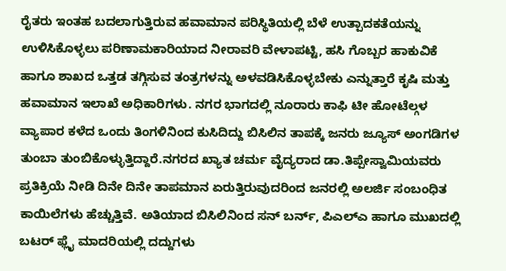ರೈತರು ಇಂತಹ ಬದಲಾಗುತ್ತಿರುವ ಹವಾಮಾನ ಪರಿಸ್ಥಿತಿಯಲ್ಲಿ ಬೆಳೆ ಉತ್ಪಾದಕತೆಯನ್ನು ಉಳಿಸಿಕೊಳ್ಳಲು ಪರಿಣಾಮಕಾರಿಯಾದ ನೀರಾವರಿ ವೇಳಾಪಟ್ಟಿ, ಹಸಿ ಗೊಬ್ಬರ ಹಾಕುವಿಕೆ ಹಾಗೂ ಶಾಖದ ಒತ್ತಡ ತಗ್ಗಿಸುವ ತಂತ್ರಗಳನ್ನು ಅಳವಡಿಸಿಕೊಳ್ಳಬೇಕು ಎನ್ನುತ್ತಾರೆ ಕೃಷಿ ಮತ್ತು ಹವಾಮಾನ ಇಲಾಖೆ ಅಧಿಕಾರಿಗಳು. ನಗರ ಭಾಗದಲ್ಲಿ ನೂರಾರು ಕಾಫಿ ಟೀ ಹೋಟೆಲ್ಗಳ ವ್ಯಾಪಾರ ಕಳೆದ ಒಂದು ತಿಂಗಳಿನಿಂದ ಕುಸಿದಿದ್ದು ಬಿಸಿಲಿನ ತಾಪಕ್ಕೆ ಜನರು ಜ್ಯೂಸ್ ಅಂಗಡಿಗಳ ತುಂಬಾ ತುಂಬಿಕೊಳ್ಳುತ್ತಿದ್ದಾರೆ.ನಗರದ ಖ್ಯಾತ ಚರ್ಮ ವೈದ್ಯರಾದ ಡಾ.ತಿಪ್ಪೇಸ್ವಾಮಿಯವರು ಪ್ರತಿಕ್ರಿಯೆ ನೀಡಿ ದಿನೇ ದಿನೇ ತಾಪಮಾನ ಏರುತ್ತಿರುವುದರಿಂದ ಜನರಲ್ಲಿ ಅಲರ್ಜಿ ಸಂಬಂಧಿತ ಕಾಯಿಲೆಗಳು ಹೆಚ್ಚುತ್ತಿವೆ. ಅತಿಯಾದ ಬಿಸಿಲಿನಿಂದ ಸನ್ ಬರ್ನ್, ಪಿಎಲ್ಎ ಹಾಗೂ ಮುಖದಲ್ಲಿ ಬಟರ್ ಫ್ಲೈ ಮಾದರಿಯಲ್ಲಿ ದದ್ದುಗಳು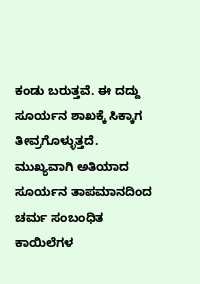ಕಂಡು ಬರುತ್ತವೆ. ಈ ದದ್ದು ಸೂರ್ಯನ ಶಾಖಕ್ಕೆ ಸಿಕ್ಕಾಗ ತೀವ್ರಗೊಳ್ಳುತ್ತದೆ. ಮುಖ್ಯವಾಗಿ ಅತಿಯಾದ ಸೂರ್ಯನ ತಾಪಮಾನದಿಂದ ಚರ್ಮ ಸಂಬಂಧಿತ ಕಾಯಿಲೆಗಳ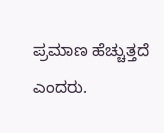ಪ್ರಮಾಣ ಹೆಚ್ಚುತ್ತದೆ ಎಂದರು.